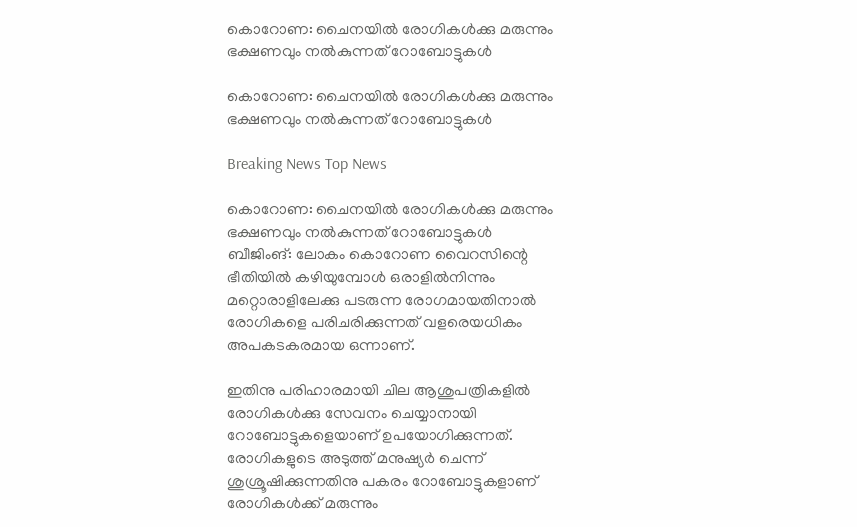കൊറോണ: ചൈനയില്‍ രോഗികള്‍ക്കു മരുന്നും ഭക്ഷണവും നല്‍കുന്നത് റോബോട്ടുകള്‍

കൊറോണ: ചൈനയില്‍ രോഗികള്‍ക്കു മരുന്നും ഭക്ഷണവും നല്‍കുന്നത് റോബോട്ടുകള്‍

Breaking News Top News

കൊറോണ: ചൈനയില്‍ രോഗികള്‍ക്കു മരുന്നും ഭക്ഷണവും നല്‍കുന്നത് റോബോട്ടുകള്‍
ബീജിംങ്: ലോകം കൊറോണ വൈറസിന്റെ ഭീതിയില്‍ കഴിയുമ്പോള്‍ ഒരാളില്‍നിന്നും മറ്റൊരാളിലേക്കു പടരുന്ന രോഗമായതിനാല്‍ രോഗികളെ പരിചരിക്കുന്നത് വളരെയധികം അപകടകരമായ ഒന്നാണ്.

ഇതിനു പരിഹാരമായി ചില ആശുപത്രികളില്‍ രോഗികള്‍ക്കു സേവനം ചെയ്യാനായി റോബോട്ടുകളെയാണ് ഉപയോഗിക്കുന്നത്. രോഗികളുടെ അടുത്ത് മനുഷ്യര്‍ ചെന്ന് ശുശ്രൂഷിക്കുന്നതിനു പകരം റോബോട്ടുകളാണ് രോഗികള്‍ക്ക് മരുന്നും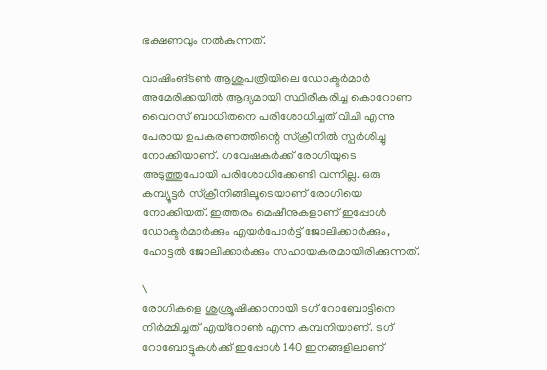ഭക്ഷണവും നല്‍കുന്നത്.

വാഷിംങ്ടണ്‍ ആശുപത്രിയിലെ ഡോക്ടര്‍മാര്‍ അമേരിക്കയില്‍ ആദ്യമായി സ്ഥിരീകരിച്ച കൊറോണ വൈറസ് ബാധിതനെ പരിശോധിച്ചത് വിചി എന്നു പേരായ ഉപകരണത്തിന്റെ സ്ക്രീനില്‍ സ്പര്‍ശിച്ചു നോക്കിയാണ്. ഗവേഷകര്‍ക്ക് രോഗിയുടെ അടുത്തുപോയി പരിശോധിക്കേണ്ടി വന്നില്ല. ഒരു കമ്പ്യൂട്ടര്‍ സ്ക്രീനിങ്ങിലൂടെയാണ് രോഗിയെ നോക്കിയത്. ഇത്തരം മെഷീനുകളാണ് ഇപ്പോള്‍ ഡോക്ടര്‍മാര്‍ക്കും എയര്‍പോര്‍ട്ട് ജോലിക്കാര്‍ക്കും, ഹോട്ടല്‍ ജോലിക്കാര്‍ക്കും സഹായകരമായിരിക്കുന്നത്.

\
രോഗികളെ ശുശ്രൂഷിക്കാനായി ടഗ് റോബോട്ടിനെ നിര്‍മ്മിച്ചത് എയ്റോണ്‍ എന്ന കമ്പനിയാണ്. ടഗ് റോബോട്ടുകള്‍ക്ക് ഇപ്പോള്‍ 140 ഇനങ്ങളിലാണ്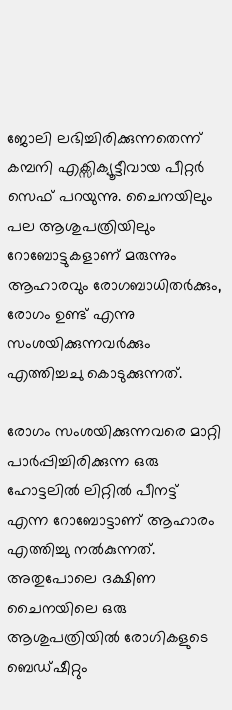ജോലി ലഭിച്ചിരിക്കുന്നതെന്ന് കമ്പനി എക്സിക്യൂട്ടീവായ പീറ്റര്‍ സെഫ് പറയുന്നു. ചൈനയിലും പല ആശുപത്രിയിലും റോബോട്ടുകളാണ് മരുന്നും ആഹാരവും രോഗബാധിതര്‍ക്കും, രോഗം ഉണ്ട് എന്നു സംശയിക്കുന്നവര്‍ക്കും എത്തിച്ചചു കൊടുക്കുന്നത്.

രോഗം സംശയിക്കുന്നവരെ മാറ്റി പാര്‍പ്പിച്ചിരിക്കുന്ന ഒരു ഹോട്ടലില്‍ ലിറ്റില്‍ പീനട്ട് എന്ന റോബോട്ടാണ് ആഹാരം എത്തിച്ചു നല്‍കുന്നത്. അതുപോലെ ദക്ഷിണ ചൈനയിലെ ഒരു ആശുപത്രിയില്‍ രോഗികളുടെ ബെഡ്ഷീറ്റും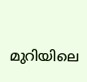മുറിയിലെ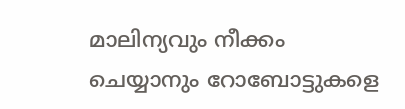മാലിന്യവും നീക്കം ചെയ്യാനും റോബോട്ടുകളെ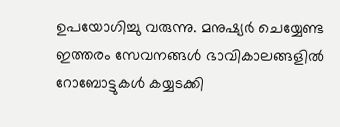ഉപയോഗിച്ചു വരുന്നു. മനുഷ്യര്‍ ചെയ്യേണ്ട ഇത്തരം സേവനങ്ങള്‍ ഭാവികാലങ്ങളില്‍ റോബോട്ടുകള്‍ കയ്യടക്കി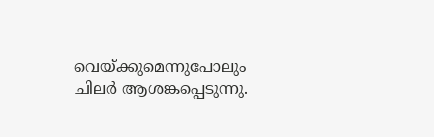വെയ്ക്കുമെന്നുപോലും ചിലര്‍ ആശങ്കപ്പെടുന്നു.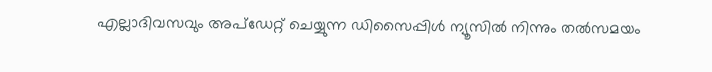എല്ലാദിവസവും അപ്ഡേറ്റ് ചെയ്യുന്ന ഡിസൈപ്പിൾ ന്യൂസിൽ നിന്നും തൽസമയം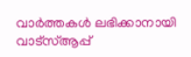വാർത്തകൾ ലഭിക്കാനായി വാട്സ്ആപ്പ്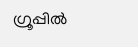ഗ്രൂപ്പിൽ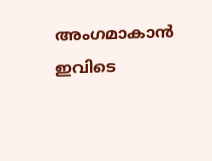അംഗമാകാൻ ഇവിടെ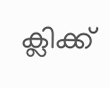ക്ലിക്ക്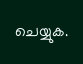ചെയ്യുക.